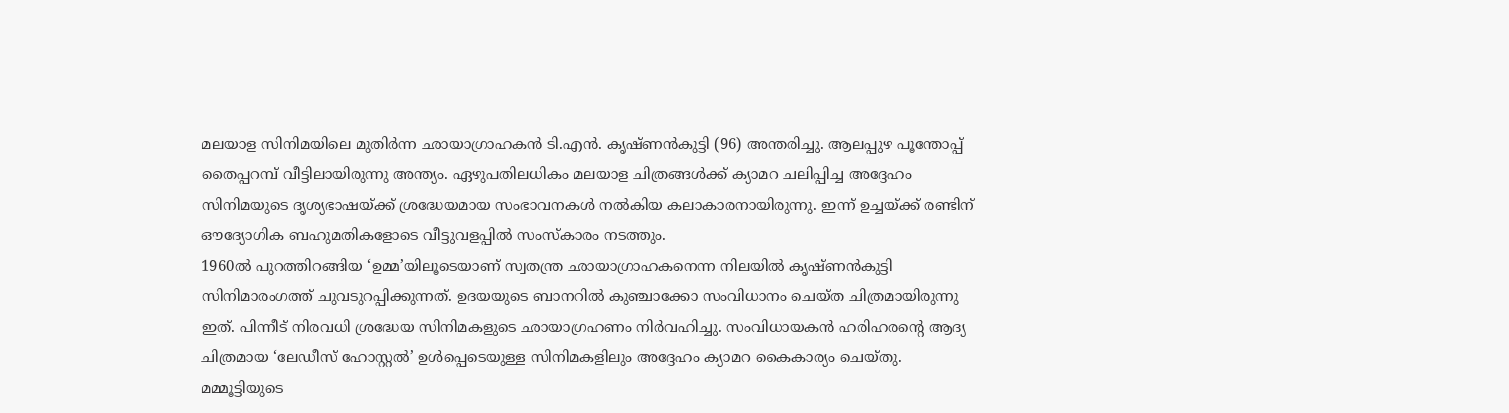മലയാള സിനിമയിലെ മുതിർന്ന ഛായാഗ്രാഹകൻ ടി.എൻ. കൃഷ്ണൻകുട്ടി (96) അന്തരിച്ചു. ആലപ്പുഴ പൂന്തോപ്പ് തൈപ്പറമ്പ് വീട്ടിലായിരുന്നു അന്ത്യം. ഏഴുപതിലധികം മലയാള ചിത്രങ്ങൾക്ക് ക്യാമറ ചലിപ്പിച്ച അദ്ദേഹം സിനിമയുടെ ദൃശ്യഭാഷയ്ക്ക് ശ്രദ്ധേയമായ സംഭാവനകൾ നൽകിയ കലാകാരനായിരുന്നു. ഇന്ന് ഉച്ചയ്ക്ക് രണ്ടിന് ഔദ്യോഗിക ബഹുമതികളോടെ വീട്ടുവളപ്പിൽ സംസ്കാരം നടത്തും.
1960ൽ പുറത്തിറങ്ങിയ ‘ഉമ്മ’യിലൂടെയാണ് സ്വതന്ത്ര ഛായാഗ്രാഹകനെന്ന നിലയിൽ കൃഷ്ണൻകുട്ടി സിനിമാരംഗത്ത് ചുവടുറപ്പിക്കുന്നത്. ഉദയയുടെ ബാനറിൽ കുഞ്ചാക്കോ സംവിധാനം ചെയ്ത ചിത്രമായിരുന്നു ഇത്. പിന്നീട് നിരവധി ശ്രദ്ധേയ സിനിമകളുടെ ഛായാഗ്രഹണം നിർവഹിച്ചു. സംവിധായകൻ ഹരിഹരന്റെ ആദ്യ ചിത്രമായ ‘ലേഡീസ് ഹോസ്റ്റൽ’ ഉൾപ്പെടെയുള്ള സിനിമകളിലും അദ്ദേഹം ക്യാമറ കൈകാര്യം ചെയ്തു.
മമ്മൂട്ടിയുടെ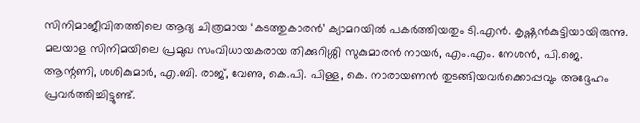സിനിമാജീവിതത്തിലെ ആദ്യ ചിത്രമായ ‘കടത്തുകാരൻ’ ക്യാമറയിൽ പകർത്തിയതും ടി.എൻ. കൃഷ്ണൻകുട്ടിയായിരുന്നു. മലയാള സിനിമയിലെ പ്രമുഖ സംവിധായകരായ തിക്കുറിശ്ശി സുകുമാരൻ നായർ, എം.എം. നേശൻ, പി.ജെ. ആന്റണി, ശശികുമാർ, എ.ബി. രാജ്, വേണു, കെ.പി. പിള്ള, കെ. നാരായണൻ തുടങ്ങിയവർക്കൊപ്പവും അദ്ദേഹം പ്രവർത്തിച്ചിട്ടുണ്ട്.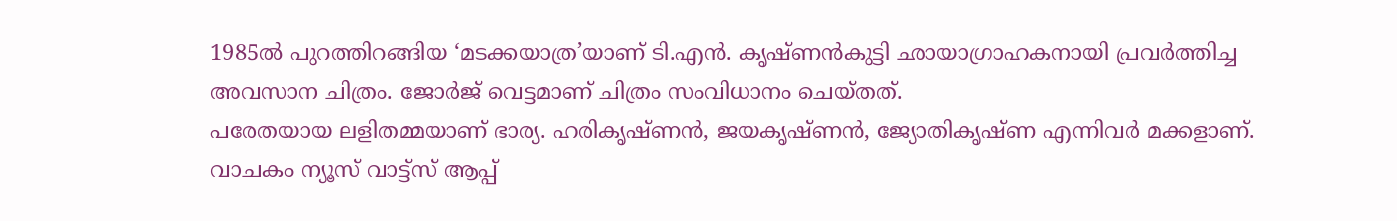1985ൽ പുറത്തിറങ്ങിയ ‘മടക്കയാത്ര’യാണ് ടി.എൻ. കൃഷ്ണൻകുട്ടി ഛായാഗ്രാഹകനായി പ്രവർത്തിച്ച അവസാന ചിത്രം. ജോർജ് വെട്ടമാണ് ചിത്രം സംവിധാനം ചെയ്തത്.
പരേതയായ ലളിതമ്മയാണ് ഭാര്യ. ഹരികൃഷ്ണൻ, ജയകൃഷ്ണൻ, ജ്യോതികൃഷ്ണ എന്നിവർ മക്കളാണ്.
വാചകം ന്യൂസ് വാട്ട്സ് ആപ്പ്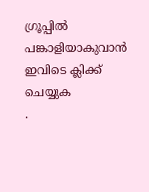ഗ്രൂപ്പിൽ പങ്കാളിയാകുവാൻ
ഇവിടെ ക്ലിക്ക് ചെയ്യുക
.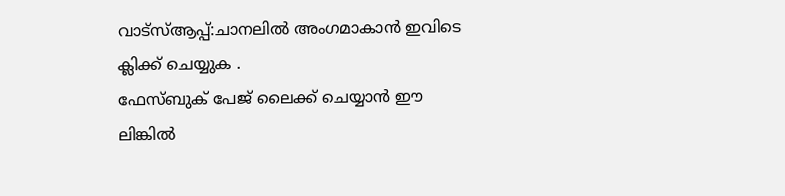വാട്സ്ആപ്പ്:ചാനലിൽ അംഗമാകാൻ ഇവിടെ ക്ലിക്ക് ചെയ്യുക .
ഫേസ്ബുക് പേജ് ലൈക്ക് ചെയ്യാൻ ഈ ലിങ്കിൽ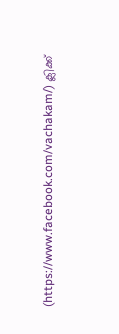(https://www.facebook.com/vachakam/) ക്ലിക്ക്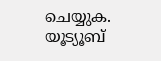ചെയ്യുക.
യൂട്യൂബ്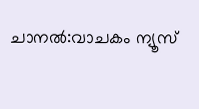ചാനൽ:വാചകം ന്യൂസ്